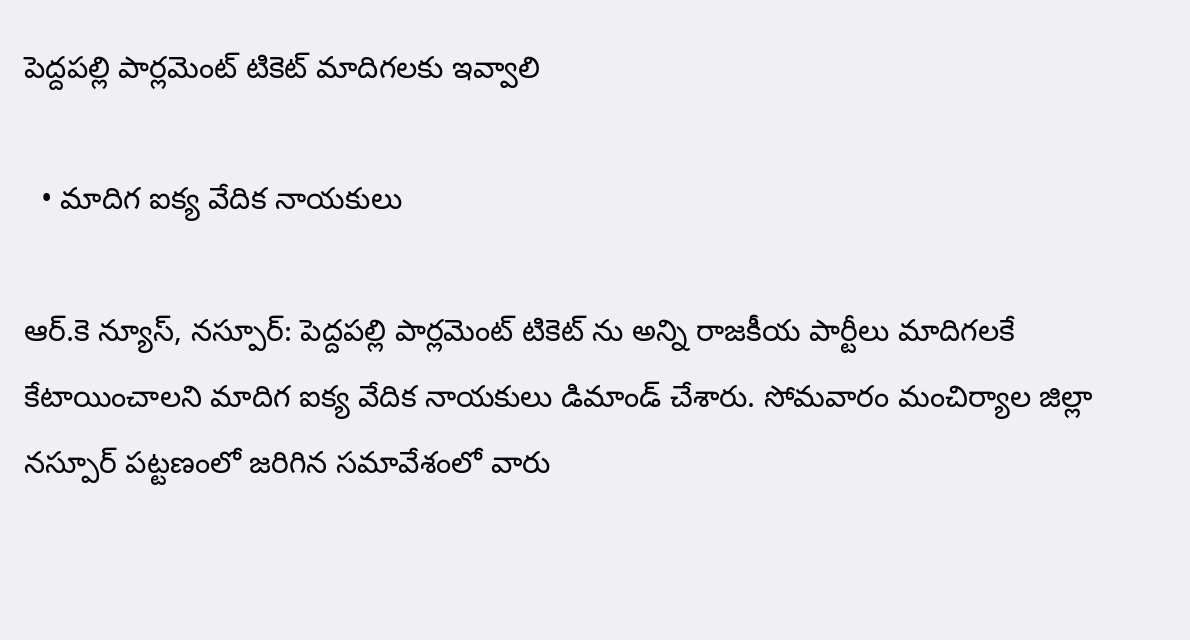పెద్దపల్లి పార్లమెంట్ టికెట్ మాదిగలకు ఇవ్వాలి

  • మాదిగ ఐక్య వేదిక నాయకులు

ఆర్.కె న్యూస్, నస్పూర్: పెద్దపల్లి పార్లమెంట్ టికెట్ ను అన్ని రాజకీయ పార్టీలు మాదిగలకే కేటాయించాలని మాదిగ ఐక్య వేదిక నాయకులు డిమాండ్ చేశారు. సోమవారం మంచిర్యాల జిల్లా నస్పూర్ పట్టణంలో జరిగిన సమావేశంలో వారు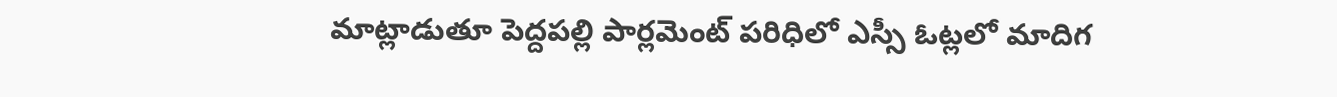మాట్లాడుతూ పెద్దపల్లి పార్లమెంట్ పరిధిలో ఎస్సీ ఓట్లలో మాదిగ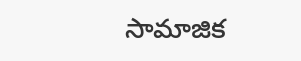సామాజిక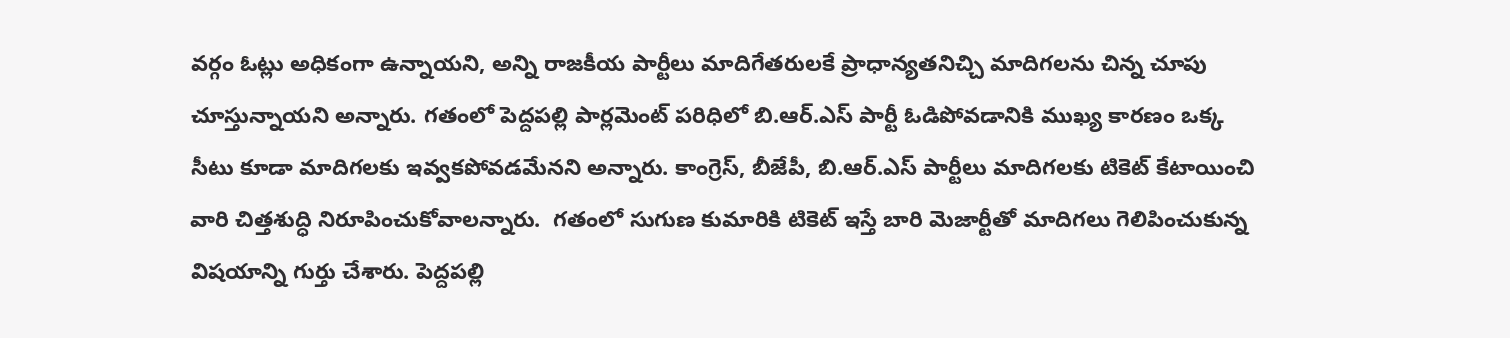వర్గం ఓట్లు అధికంగా ఉన్నాయని, అన్ని రాజకీయ పార్టీలు మాదిగేతరులకే ప్రాధాన్యతనిచ్చి మాదిగలను చిన్న చూపు చూస్తున్నాయని అన్నారు. గతంలో పెద్దపల్లి పార్లమెంట్ పరిధిలో బి.ఆర్.ఎస్ పార్టీ ఓడిపోవడానికి ముఖ్య కారణం ఒక్క సీటు కూడా మాదిగలకు ఇవ్వకపోవడమేనని అన్నారు. కాంగ్రెస్, బీజేపీ, బి.ఆర్.ఎస్ పార్టీలు మాదిగలకు టికెట్ కేటాయించి వారి చిత్తశుద్ధి నిరూపించుకోవాలన్నారు.  గతంలో సుగుణ కుమారికి టికెట్ ఇస్తే బారి మెజార్టీతో మాదిగలు గెలిపించుకున్న విషయాన్ని గుర్తు చేశారు. పెద్దపల్లి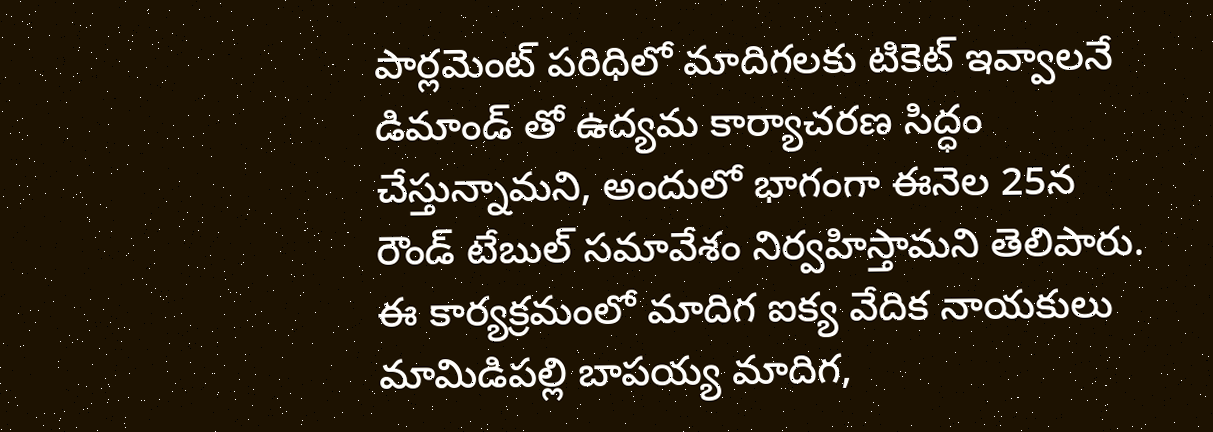పార్లమెంట్ పరిధిలో మాదిగలకు టికెట్ ఇవ్వాలనే డిమాండ్ తో ఉద్యమ కార్యాచరణ సిద్ధం చేస్తున్నామని, అందులో భాగంగా ఈనెల 25న రౌండ్ టేబుల్ సమావేశం నిర్వహిస్తామని తెలిపారు. ఈ కార్యక్రమంలో మాదిగ ఐక్య వేదిక నాయకులు మామిడిపల్లి బాపయ్య మాదిగ,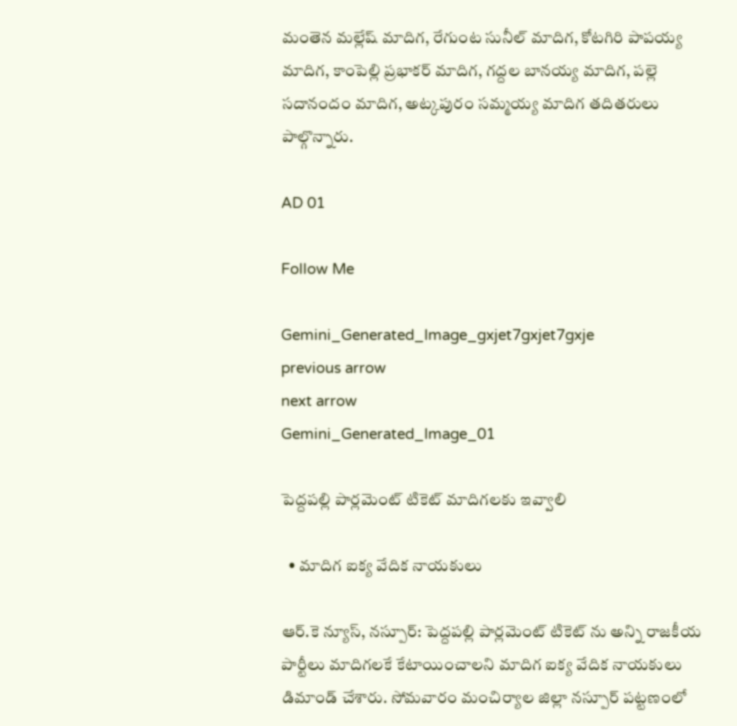మంతెన మల్లేష్ మాదిగ, రేగుంట సునీల్ మాదిగ, కోటగిరి పాపయ్య మాదిగ, కాంపెల్లి ప్రభాకర్ మాదిగ, గద్దల బానయ్య మాదిగ, పల్లె సదానందం మాదిగ, అట్కపురం సమ్మయ్య మాదిగ తదితరులు పాల్గొన్నారు.

AD 01

Follow Me

Gemini_Generated_Image_gxjet7gxjet7gxje
previous arrow
next arrow
Gemini_Generated_Image_01

పెద్దపల్లి పార్లమెంట్ టికెట్ మాదిగలకు ఇవ్వాలి

  • మాదిగ ఐక్య వేదిక నాయకులు

ఆర్.కె న్యూస్, నస్పూర్: పెద్దపల్లి పార్లమెంట్ టికెట్ ను అన్ని రాజకీయ పార్టీలు మాదిగలకే కేటాయించాలని మాదిగ ఐక్య వేదిక నాయకులు డిమాండ్ చేశారు. సోమవారం మంచిర్యాల జిల్లా నస్పూర్ పట్టణంలో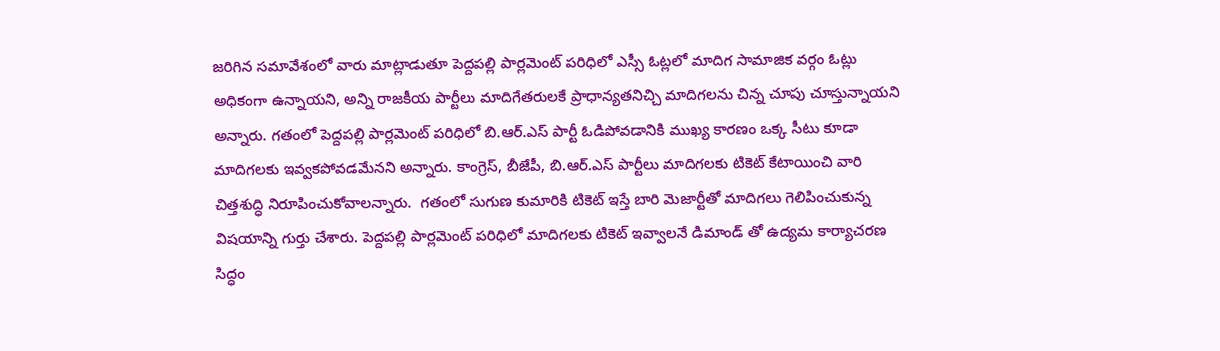జరిగిన సమావేశంలో వారు మాట్లాడుతూ పెద్దపల్లి పార్లమెంట్ పరిధిలో ఎస్సీ ఓట్లలో మాదిగ సామాజిక వర్గం ఓట్లు అధికంగా ఉన్నాయని, అన్ని రాజకీయ పార్టీలు మాదిగేతరులకే ప్రాధాన్యతనిచ్చి మాదిగలను చిన్న చూపు చూస్తున్నాయని అన్నారు. గతంలో పెద్దపల్లి పార్లమెంట్ పరిధిలో బి.ఆర్.ఎస్ పార్టీ ఓడిపోవడానికి ముఖ్య కారణం ఒక్క సీటు కూడా మాదిగలకు ఇవ్వకపోవడమేనని అన్నారు. కాంగ్రెస్, బీజేపీ, బి.ఆర్.ఎస్ పార్టీలు మాదిగలకు టికెట్ కేటాయించి వారి చిత్తశుద్ధి నిరూపించుకోవాలన్నారు.  గతంలో సుగుణ కుమారికి టికెట్ ఇస్తే బారి మెజార్టీతో మాదిగలు గెలిపించుకున్న విషయాన్ని గుర్తు చేశారు. పెద్దపల్లి పార్లమెంట్ పరిధిలో మాదిగలకు టికెట్ ఇవ్వాలనే డిమాండ్ తో ఉద్యమ కార్యాచరణ సిద్ధం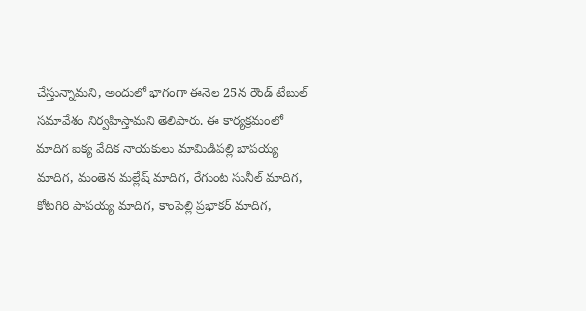చేస్తున్నామని, అందులో భాగంగా ఈనెల 25న రౌండ్ టేబుల్ సమావేశం నిర్వహిస్తామని తెలిపారు. ఈ కార్యక్రమంలో మాదిగ ఐక్య వేదిక నాయకులు మామిడిపల్లి బాపయ్య మాదిగ, మంతెన మల్లేష్ మాదిగ, రేగుంట సునీల్ మాదిగ, కోటగిరి పాపయ్య మాదిగ, కాంపెల్లి ప్రభాకర్ మాదిగ,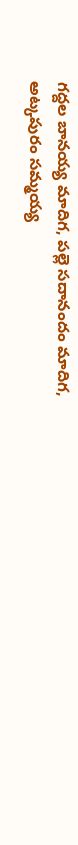గద్దల బానయ్య మాదిగ, పల్లె సదానందం మాదిగ, అట్కపురం సమ్మయ్య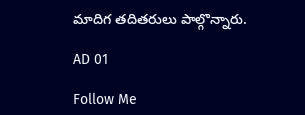మాదిగ తదితరులు పాల్గొన్నారు.

AD 01

Follow Me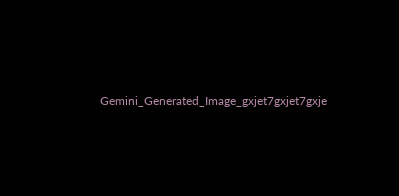Gemini_Generated_Image_gxjet7gxjet7gxje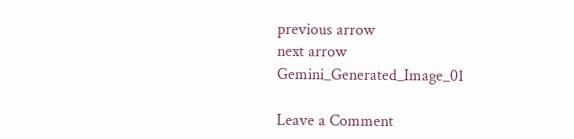previous arrow
next arrow
Gemini_Generated_Image_01

Leave a Comment